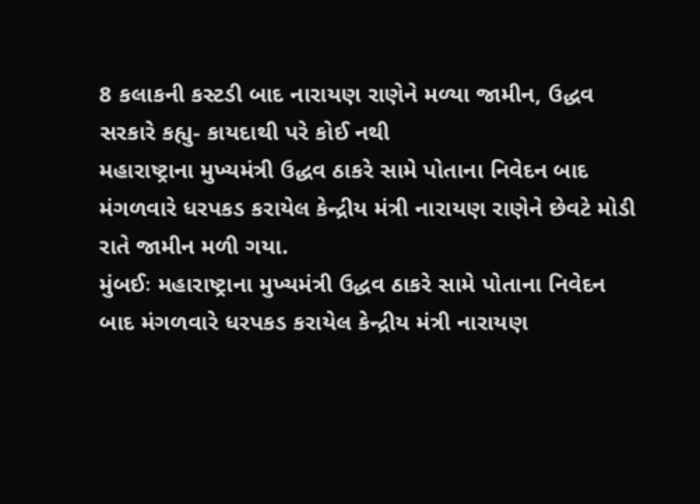8 કલાકની કસ્ટડી બાદ નારાયણ રાણેને મળ્યા જામીન, ઉદ્ધવ સરકારે કહ્યુ- કાયદાથી પરે કોઈ નથી
મહારાષ્ટ્રાના મુખ્યમંત્રી ઉદ્ધવ ઠાકરે સામે પોતાના નિવેદન બાદ મંગળવારે ધરપકડ કરાયેલ કેન્દ્રીય મંત્રી નારાયણ રાણેને છેવટે મોડી રાતે જામીન મળી ગયા.
મુંબઈઃ મહારાષ્ટ્રાના મુખ્યમંત્રી ઉદ્ધવ ઠાકરે સામે પોતાના નિવેદન બાદ મંગળવારે ધરપકડ કરાયેલ કેન્દ્રીય મંત્રી નારાયણ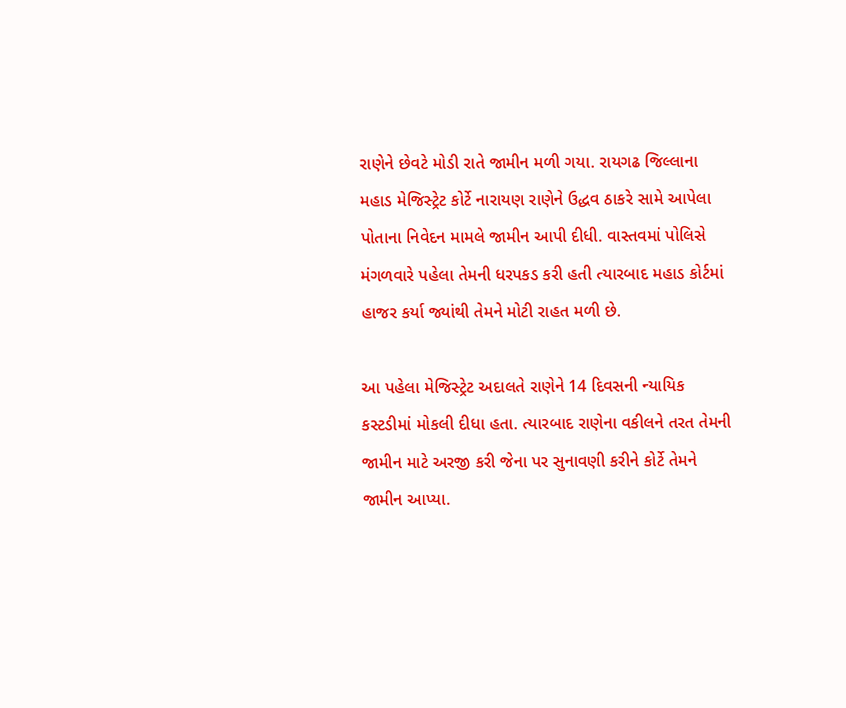રાણેને છેવટે મોડી રાતે જામીન મળી ગયા. રાયગઢ જિલ્લાના મહાડ મેજિસ્ટ્રેટ કોર્ટે નારાયણ રાણેને ઉદ્ધવ ઠાકરે સામે આપેલા પોતાના નિવેદન મામલે જામીન આપી દીધી. વાસ્તવમાં પોલિસે મંગળવારે પહેલા તેમની ધરપકડ કરી હતી ત્યારબાદ મહાડ કોર્ટમાં હાજર કર્યા જ્યાંથી તેમને મોટી રાહત મળી છે.

આ પહેલા મેજિસ્ટ્રેટ અદાલતે રાણેને 14 દિવસની ન્યાયિક કસ્ટડીમાં મોકલી દીધા હતા. ત્યારબાદ રાણેના વકીલને તરત તેમની જામીન માટે અરજી કરી જેના પર સુનાવણી કરીને કોર્ટે તેમને જામીન આપ્યા.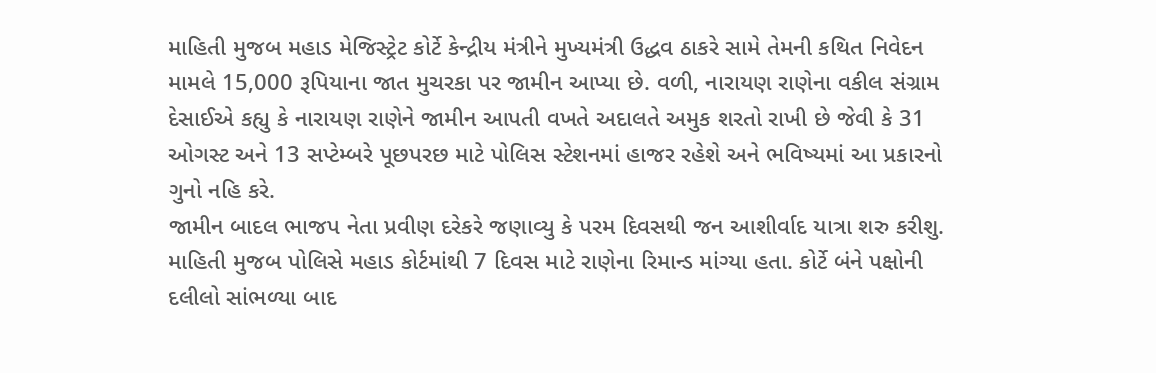માહિતી મુજબ મહાડ મેજિસ્ટ્રેટ કોર્ટે કેન્દ્રીય મંત્રીને મુખ્યમંત્રી ઉદ્ધવ ઠાકરે સામે તેમની કથિત નિવેદન મામલે 15,000 રૂપિયાના જાત મુચરકા પર જામીન આપ્યા છે. વળી, નારાયણ રાણેના વકીલ સંગ્રામ દેસાઈએ કહ્યુ કે નારાયણ રાણેને જામીન આપતી વખતે અદાલતે અમુક શરતો રાખી છે જેવી કે 31 ઓગસ્ટ અને 13 સપ્ટેમ્બરે પૂછપરછ માટે પોલિસ સ્ટેશનમાં હાજર રહેશે અને ભવિષ્યમાં આ પ્રકારનો ગુનો નહિ કરે.
જામીન બાદલ ભાજપ નેતા પ્રવીણ દરેકરે જણાવ્યુ કે પરમ દિવસથી જન આશીર્વાદ યાત્રા શરુ કરીશુ. માહિતી મુજબ પોલિસે મહાડ કોર્ટમાંથી 7 દિવસ માટે રાણેના રિમાન્ડ માંગ્યા હતા. કોર્ટે બંને પક્ષોની દલીલો સાંભળ્યા બાદ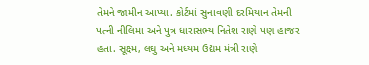તેમને જામીન આપ્યા. કોર્ટમાં સુનાવણી દરમિયાન તેમની પત્ની નીલિમા અને પુત્ર ધારાસભ્ય નિતેશ રાણે પણ હાજર હતા. સૂક્ષ્મ, લઘુ અને મધ્યમ ઉદ્યમ મંત્રી રાણે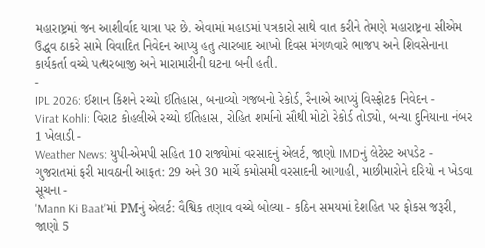મહારાષ્ટ્રમાં જન આશીર્વાદ યાત્રા પર છે. એવામાં મહાડમાં પત્રકારો સાથે વાત કરીને તેમણે મહારાષ્ટ્રના સીએમ ઉદ્ધવ ઠાકરે સામે વિવાદિત નિવેદન આપ્યુ હતુ ત્યારબાદ આખો દિવસ મંગળવારે ભાજપ અને શિવસેનાના કાર્યકર્તા વચ્ચે પત્થરબાજી અને મારામારીની ઘટના બની હતી.
-
IPL 2026: ઈશાન કિશને રચ્યો ઈતિહાસ, બનાવ્યો ગજબનો રેકોર્ડ, રૈનાએ આપ્યું વિસ્ફોટક નિવેદન -
Virat Kohli: વિરાટ કોહલીએ રચ્યો ઈતિહાસ, રોહિત શર્માનો સૌથી મોટો રેકોર્ડ તોડ્યો, બન્યા દુનિયાના નંબર 1 ખેલાડી -
Weather News: યુપી-એમપી સહિત 10 રાજ્યોમાં વરસાદનું એલર્ટ, જાણો IMDનું લેટેસ્ટ અપડેટ -
ગુજરાતમાં ફરી માવઠાની આફત: 29 અને 30 માર્ચે કમોસમી વરસાદની આગાહી, માછીમારોને દરિયો ન ખેડવા સૂચના -
'Mann Ki Baat'માં PMનું એલર્ટ: વૈશ્વિક તણાવ વચ્ચે બોલ્યા - કઠિન સમયમાં દેશહિત પર ફોકસ જરૂરી, જાણો 5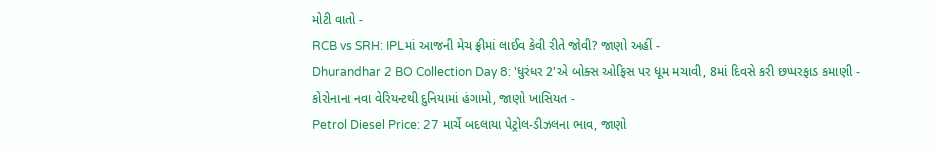મોટી વાતો -
RCB vs SRH: IPLમાં આજની મેચ ફ્રીમાં લાઈવ કેવી રીતે જોવી? જાણો અહીં -
Dhurandhar 2 BO Collection Day 8: 'ધુરંધર 2'એ બોક્સ ઓફિસ પર ધૂમ મચાવી, 8માં દિવસે કરી છપ્પરફાડ કમાણી -
કોરોનાના નવા વેરિયન્ટથી દુનિયામાં હંગામો, જાણો ખાસિયત -
Petrol Diesel Price: 27 માર્ચે બદલાયા પેટ્રોલ-ડીઝલના ભાવ, જાણો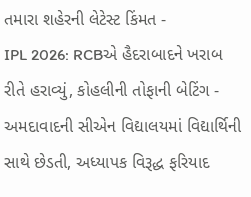તમારા શહેરની લેટેસ્ટ કિંમત -
IPL 2026: RCBએ હૈદરાબાદને ખરાબ રીતે હરાવ્યું, કોહલીની તોફાની બેટિંગ -
અમદાવાદની સીએન વિદ્યાલયમાં વિદ્યાર્થિની સાથે છેડતી, અધ્યાપક વિરૂદ્ધ ફરિયાદ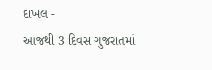દાખલ -
આજથી 3 દિવસ ગુજરાતમાં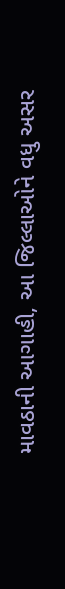માવઠાની આગાહી, આ જિલ્લાઓને વધુ અસર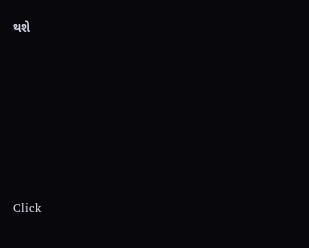થશે








Click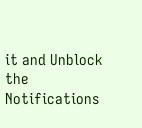it and Unblock the Notifications